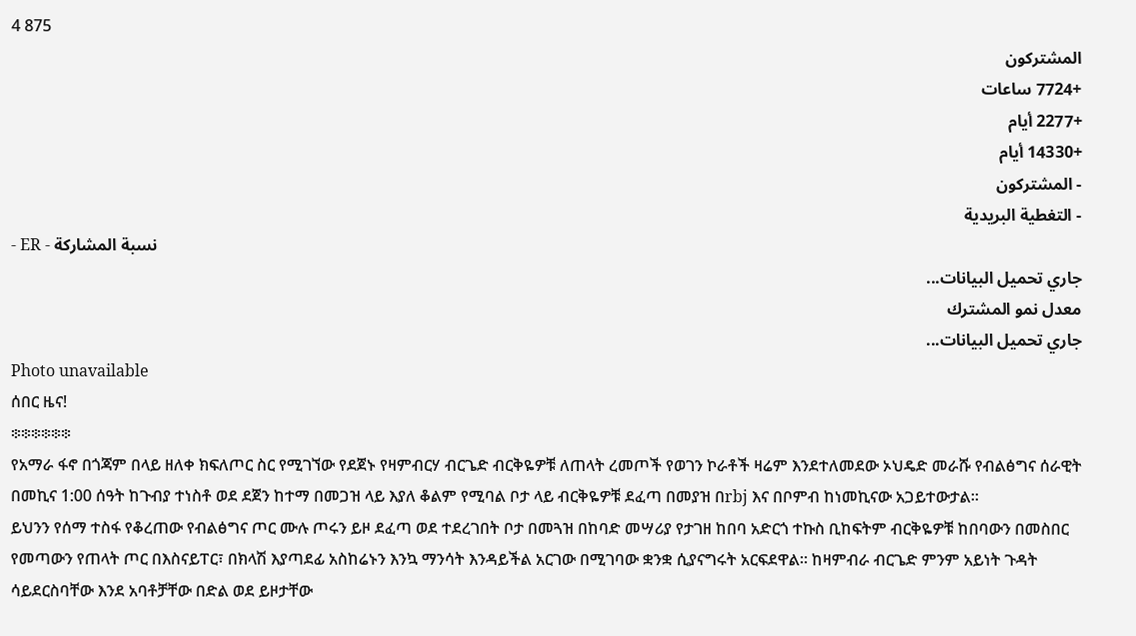4 875
المشتركون
+7724 ساعات
+2277 أيام
+14330 أيام
- المشتركون
- التغطية البريدية
- ER - نسبة المشاركة
جاري تحميل البيانات...
معدل نمو المشترك
جاري تحميل البيانات...
Photo unavailable
ሰበር ዜና!
፨፨፨፨፨፨
የአማራ ፋኖ በጎጃም በላይ ዘለቀ ክፍለጦር ስር የሚገኘው የደጀኑ የዛምብርሃ ብርጌድ ብርቅዬዎቹ ለጠላት ረመጦች የወገን ኮራቶች ዛሬም እንደተለመደው ኦህዴድ መራሹ የብልፅግና ሰራዊት በመኪና 1:00 ሰዓት ከጉብያ ተነስቶ ወደ ደጀን ከተማ በመጋዝ ላይ እያለ ቆልም የሚባል ቦታ ላይ ብርቅዬዎቹ ደፈጣ በመያዝ በrbj እና በቦምብ ከነመኪናው አጋይተውታል።
ይህንን የሰማ ተስፋ የቆረጠው የብልፅግና ጦር ሙሉ ጦሩን ይዞ ደፈጣ ወደ ተደረገበት ቦታ በመጓዝ በከባድ መሣሪያ የታገዘ ከበባ አድርጎ ተኩስ ቢከፍትም ብርቅዬዎቹ ከበባውን በመስበር የመጣውን የጠላት ጦር በእስናይፐር፣ በክላሽ እያጣደፊ አስከሬኑን እንኳ ማንሳት እንዳይችል አርገው በሚገባው ቋንቋ ሲያናግሩት አርፍደዋል። ከዛምብራ ብርጌድ ምንም አይነት ጉዳት ሳይደርስባቸው እንደ አባቶቻቸው በድል ወደ ይዞታቸው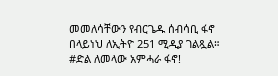መመለሳቸውን የብርጌዱ ሰብሳቢ ፋኖ በላይነህ ለኢትዮ 251 ሚዲያ ገልጿል።
#ድል ለመላው አምሓራ ፋኖ!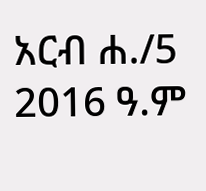አርብ ሐ./5 2016 ዓ.ም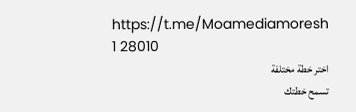https://t.me/Moamediamoresh
1 28010
اختر خطة مختلفة
تسمح خطتك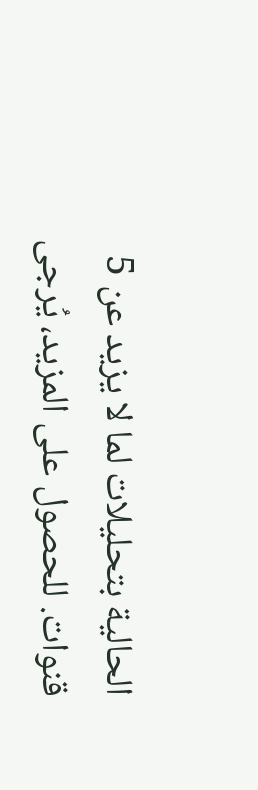الحالية بتحليلات لما لا يزيد عن 5 قنوات. للحصول على المزيد، يُرجى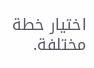اختيار خطة مختلفة.